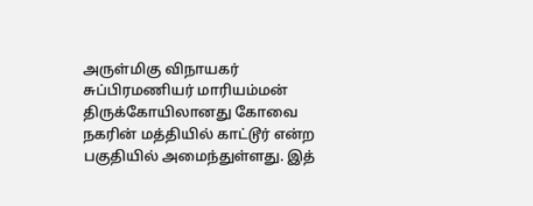அருள்மிகு விநாயகர் சுப்பிரமணியர் மாரியம்மன் திருக்கோயிலானது கோவை நகரின் மத்தியில் காட்டூர் என்ற பகுதியில் அமைந்துள்ளது. இத்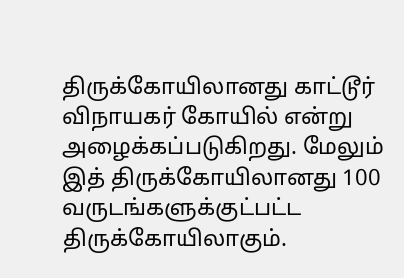திருக்கோயிலானது காட்டூர் விநாயகர் கோயில் என்று அழைக்கப்படுகிறது. மேலும் இத் திருக்கோயிலானது 100 வருடங்களுக்குட்பட்ட திருக்கோயிலாகும்.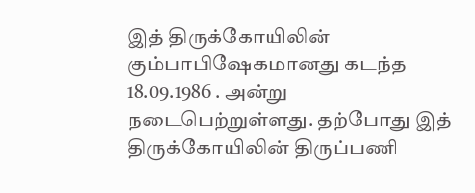இத் திருக்கோயிலின் கும்பாபிஷேகமானது கடந்த 18.09.1986 . அன்று நடைபெற்றுள்ளது. தற்போது இத் திருக்கோயிலின் திருப்பணி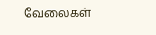வேலைகள்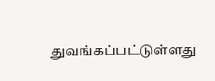துவங்கப்பட்டுள்ளது